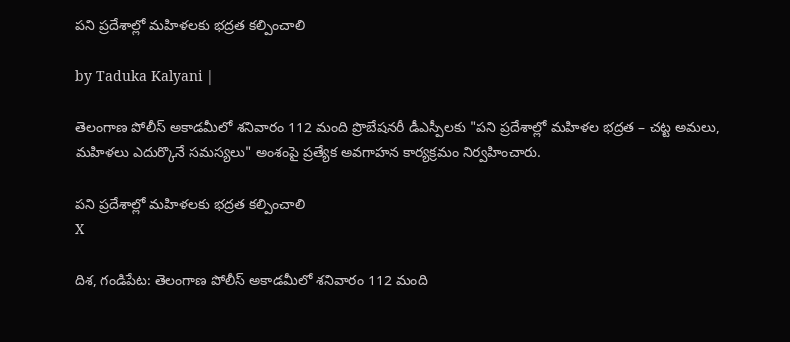పని ప్రదేశాల్లో మహిళలకు భద్రత కల్పించాలి

by Taduka Kalyani |

తెలంగాణ పోలీస్ అకాడమీలో శనివారం 112 మంది ప్రొబేషనరీ డీఎస్పీలకు "పని ప్రదేశాల్లో మహిళల భద్రత – చట్ట అమలు, మహిళలు ఎదుర్కొనే సమస్యలు" అంశంపై ప్రత్యేక అవగాహన కార్యక్రమం నిర్వహించారు.

పని ప్రదేశాల్లో మహిళలకు భద్రత కల్పించాలి
X

దిశ, గండిపేట: తెలంగాణ పోలీస్ అకాడమీలో శనివారం 112 మంది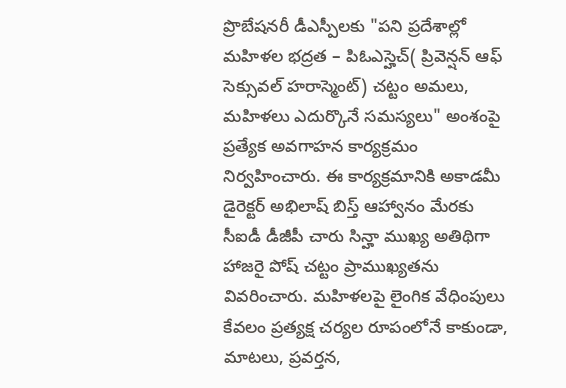ప్రొబేషనరీ డీఎస్పీలకు "పని ప్రదేశాల్లో మహిళల భద్రత – పిఓఎస్హెచ్( ప్రివెన్షన్ ఆఫ్ సెక్సువల్ హరాస్మెంట్) చట్టం అమలు, మహిళలు ఎదుర్కొనే సమస్యలు" అంశంపై ప్రత్యేక అవగాహన కార్యక్రమం నిర్వహించారు. ఈ కార్యక్రమానికి అకాడమీ డైరెక్టర్ అభిలాష్ బిస్త్ ఆహ్వానం మేరకు సీఐడీ డీజీపీ చారు సిన్హా ముఖ్య అతిథిగా హాజరై పోష్ చట్టం ప్రాముఖ్యతను వివరించారు. మహిళలపై లైంగిక వేధింపులు కేవలం ప్రత్యక్ష చర్యల రూపంలోనే కాకుండా, మాటలు, ప్రవర్తన,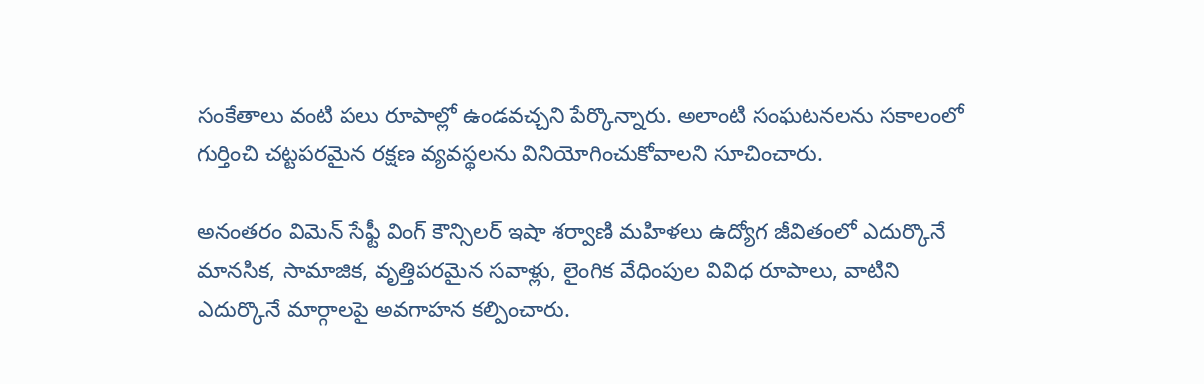సంకేతాలు వంటి పలు రూపాల్లో ఉండవచ్చని పేర్కొన్నారు. అలాంటి సంఘటనలను సకాలంలో గుర్తించి చట్టపరమైన రక్షణ వ్యవస్థలను వినియోగించుకోవాలని సూచించారు.

అనంతరం విమెన్ సేఫ్టీ వింగ్ కౌన్సిలర్ ఇషా శర్వాణి మహిళలు ఉద్యోగ జీవితంలో ఎదుర్కొనే మానసిక, సామాజిక, వృత్తిపరమైన సవాళ్లు, లైంగిక వేధింపుల వివిధ రూపాలు, వాటిని ఎదుర్కొనే మార్గాలపై అవగాహన కల్పించారు.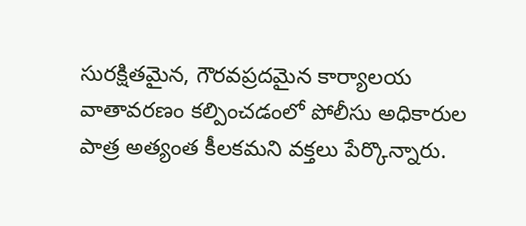సురక్షితమైన, గౌరవప్రదమైన కార్యాలయ వాతావరణం కల్పించడంలో పోలీసు అధికారుల పాత్ర అత్యంత కీలకమని వక్తలు పేర్కొన్నారు.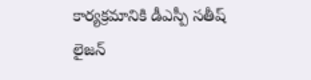కార్యక్రమానికి డీఎస్పీ సతీష్ లైజన్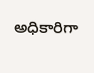అధికారిగా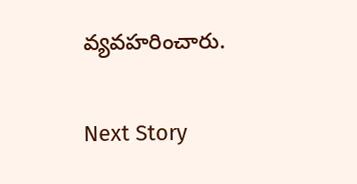వ్యవహరించారు.


Next Story